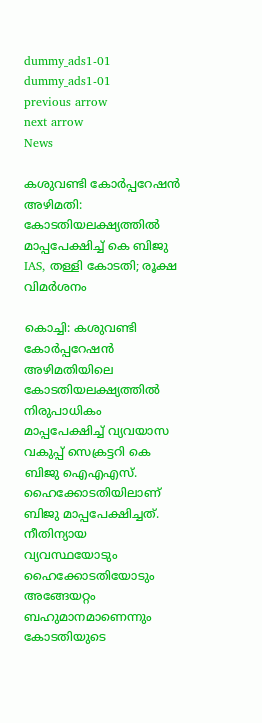dummy_ads1-01
dummy_ads1-01
previous arrow
next arrow
News

കശുവണ്ടി കോർപ്പറേഷൻ അഴിമതി: കോടതിയലക്ഷ്യത്തിൽ മാപ്പപേക്ഷിച്ച് കെ ബിജു IAS, തള്ളി കോടതി; രൂക്ഷ വിമർശനം

കൊച്ചി: കശുവണ്ടി കോര്‍പ്പറേഷന്‍ അഴിമതിയിലെ കോടതിയലക്ഷ്യത്തിൽ നിരുപാധികം മാപ്പപേക്ഷിച്ച് വ്യവയാസ വകുപ്പ് സെക്രട്ടറി കെ ബിജു ഐഎഎസ്. ഹൈക്കോടതിയിലാണ് ബിജു മാപ്പപേക്ഷിച്ചത്. നീതിന്യായ വ്യവസ്ഥയോടും ഹൈക്കോടതിയോടും അങ്ങേയറ്റം ബഹുമാനമാണെന്നും കോടതിയുടെ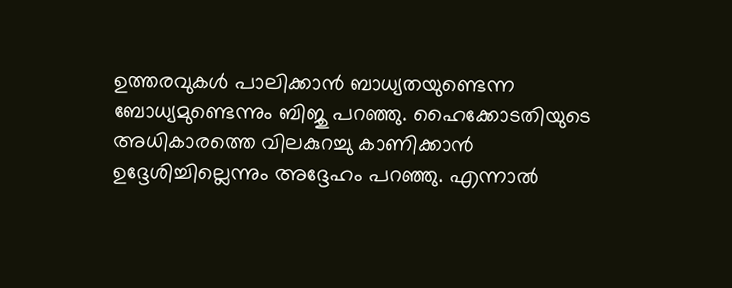ഉത്തരവുകള്‍ പാലിക്കാന്‍ ബാധ്യതയുണ്ടെന്ന ബോധ്യമുണ്ടെന്നും ബിജു പറഞ്ഞു. ഹൈക്കോടതിയുടെ അധികാരത്തെ വിലകുറച്ചു കാണിക്കാന്‍ ഉദ്ദേശിച്ചില്ലെന്നും അദ്ദേഹം പറഞ്ഞു. എന്നാല്‍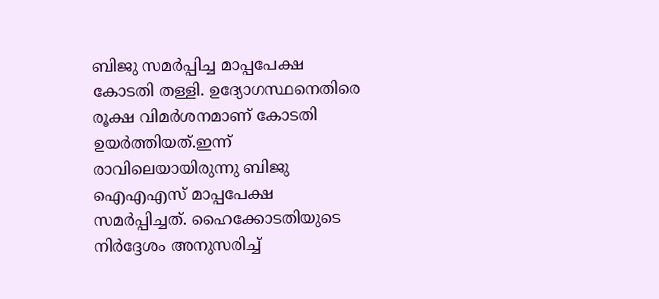ബിജു സമര്‍പ്പിച്ച മാപ്പപേക്ഷ കോടതി തള്ളി. ഉദ്യോഗസ്ഥനെതിരെ രൂക്ഷ വിമര്‍ശനമാണ് കോടതി ഉയര്‍ത്തിയത്.ഇന്ന് രാവിലെയായിരുന്നു ബിജു ഐഎഎസ് മാപ്പപേക്ഷ സമര്‍പ്പിച്ചത്. ഹൈക്കോടതിയുടെ നിര്‍ദ്ദേശം അനുസരിച്ച്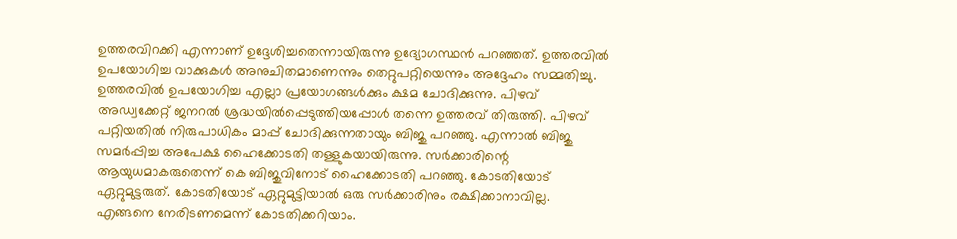ഉത്തരവിറക്കി എന്നാണ് ഉദ്ദേശിച്ചതെന്നായിരുന്നു ഉദ്യോഗസ്ഥന്‍ പറഞ്ഞത്. ഉത്തരവില്‍ ഉപയോഗിച്ച വാക്കുകള്‍ അനുചിതമാണെന്നും തെറ്റുപറ്റിയെന്നും അദ്ദേഹം സമ്മതിച്ചു. ഉത്തരവില്‍ ഉപയോഗിച്ച എല്ലാ പ്രയോഗങ്ങള്‍ക്കും ക്ഷമ ചോദിക്കുന്നു. പിഴവ് അഡ്വക്കേറ്റ് ജനറല്‍ ശ്രദ്ധയില്‍പ്പെടുത്തിയപ്പോള്‍ തന്നെ ഉത്തരവ് തിരുത്തി. പിഴവ് പറ്റിയതില്‍ നിരുപാധികം മാപ്പ് ചോദിക്കുന്നതായും ബിജു പറഞ്ഞു. എന്നാല്‍ ബിജു സമര്‍പ്പിച്ച അപേക്ഷ ഹൈക്കോടതി തള്ളുകയായിരുന്നു. സര്‍ക്കാരിന്റെ ആയുധമാകരുതെന്ന് കെ ബിജുവിനോട് ഹൈക്കോടതി പറഞ്ഞു. കോടതിയോട് ഏറ്റുമുട്ടരുത്. കോടതിയോട് ഏറ്റുമുട്ടിയാല്‍ ഒരു സര്‍ക്കാരിനും രക്ഷിക്കാനാവില്ല. എങ്ങനെ നേരിടണമെന്ന് കോടതിക്കറിയാം.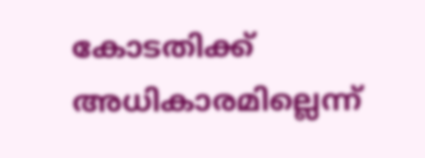കോടതിക്ക് അധികാരമില്ലെന്ന്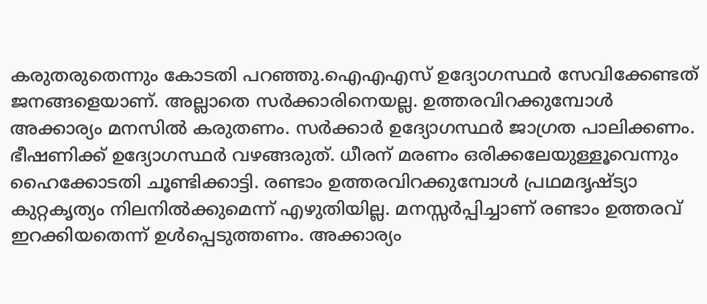കരുതരുതെന്നും കോടതി പറഞ്ഞു.ഐഎഎസ് ഉദ്യോഗസ്ഥര്‍ സേവിക്കേണ്ടത് ജനങ്ങളെയാണ്. അല്ലാതെ സര്‍ക്കാരിനെയല്ല. ഉത്തരവിറക്കുമ്പോള്‍ അക്കാര്യം മനസില്‍ കരുതണം. സര്‍ക്കാര്‍ ഉദ്യോഗസ്ഥര്‍ ജാഗ്രത പാലിക്കണം. ഭീഷണിക്ക് ഉദ്യോഗസ്ഥര്‍ വഴങ്ങരുത്. ധീരന് മരണം ഒരിക്കലേയുള്ളൂവെന്നും ഹൈക്കോടതി ചൂണ്ടിക്കാട്ടി. രണ്ടാം ഉത്തരവിറക്കുമ്പോള്‍ പ്രഥമദൃഷ്ട്യാ കുറ്റകൃത്യം നിലനില്‍ക്കുമെന്ന് എഴുതിയില്ല. മനസ്സര്‍പ്പിച്ചാണ് രണ്ടാം ഉത്തരവ് ഇറക്കിയതെന്ന് ഉള്‍പ്പെടുത്തണം. അക്കാര്യം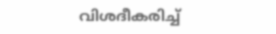വിശദീകരിച്ച്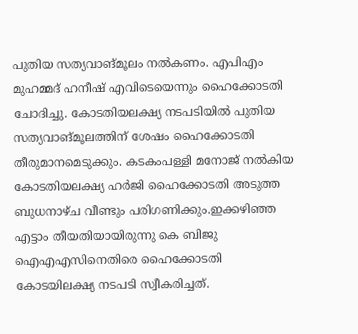പുതിയ സത്യവാങ്മൂലം നല്‍കണം. എപിഎം മുഹമ്മദ് ഹനീഷ് എവിടെയെന്നും ഹൈക്കോടതി ചോദിച്ചു. കോടതിയലക്ഷ്യ നടപടിയില്‍ പുതിയ സത്യവാങ്മൂലത്തിന് ശേഷം ഹൈക്കോടതി തീരുമാനമെടുക്കും. കടകംപള്ളി മനോജ് നല്‍കിയ കോടതിയലക്ഷ്യ ഹര്‍ജി ഹൈക്കോടതി അടുത്ത ബുധനാഴ്ച വീണ്ടും പരിഗണിക്കും.ഇക്കഴിഞ്ഞ എട്ടാം തീയതിയായിരുന്നു കെ ബിജു ഐഎഎസിനെതിരെ ഹൈക്കോടതി കോടയിലക്ഷ്യ നടപടി സ്വീകരിച്ചത്.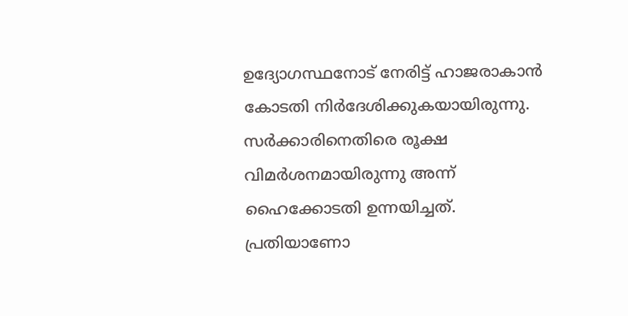ഉദ്യോഗസ്ഥനോട് നേരിട്ട് ഹാജരാകാന്‍ കോടതി നിര്‍ദേശിക്കുകയായിരുന്നു. സര്‍ക്കാരിനെതിരെ രൂക്ഷ വിമര്‍ശനമായിരുന്നു അന്ന് ഹൈക്കോടതി ഉന്നയിച്ചത്. പ്രതിയാണോ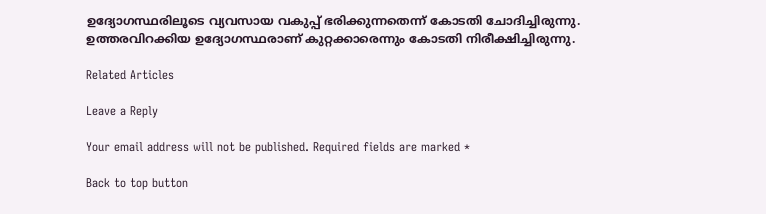ഉദ്യോഗസ്ഥരിലൂടെ വ്യവസായ വകുപ്പ് ഭരിക്കുന്നതെന്ന് കോടതി ചോദിച്ചിരുന്നു. ഉത്തരവിറക്കിയ ഉദ്യോഗസ്ഥരാണ് കുറ്റക്കാരെന്നും കോടതി നിരീക്ഷിച്ചിരുന്നു.

Related Articles

Leave a Reply

Your email address will not be published. Required fields are marked *

Back to top button